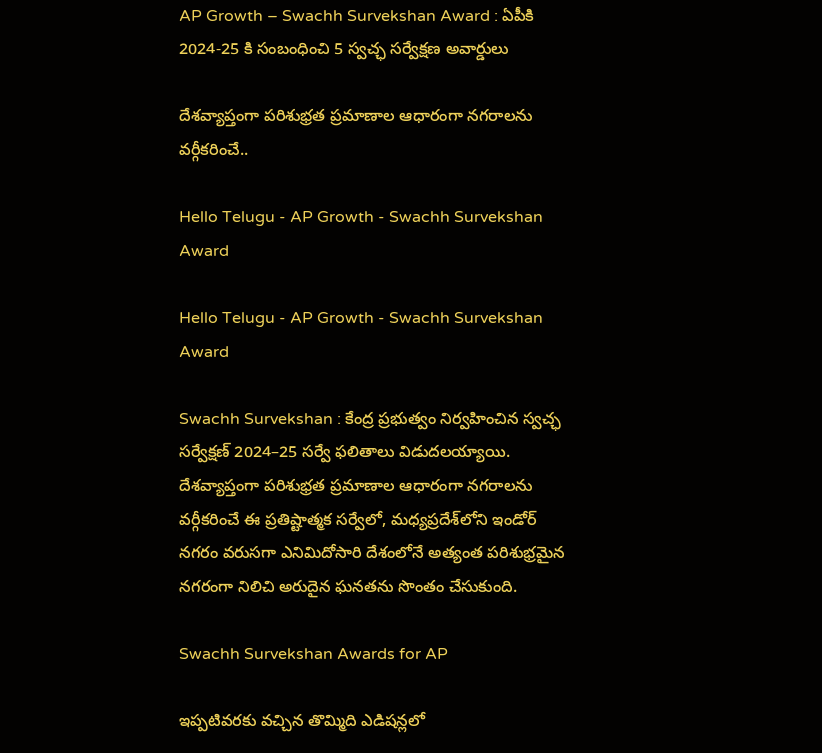AP Growth – Swachh Survekshan Award : ఏపీకి 2024-25 కి సంబంధించి 5 స్వచ్ఛ సర్వేక్షణ అవార్డులు

దేశవ్యాప్తంగా పరిశుభ్రత ప్రమాణాల ఆధారంగా నగరాలను వర్గీకరించే..

Hello Telugu - AP Growth - Swachh Survekshan Award

Hello Telugu - AP Growth - Swachh Survekshan Award

Swachh Survekshan : కేంద్ర ప్రభుత్వం నిర్వహించిన స్వచ్ఛ సర్వేక్షణ్ 2024–25 సర్వే ఫలితాలు విడుదలయ్యాయి. దేశవ్యాప్తంగా పరిశుభ్రత ప్రమాణాల ఆధారంగా నగరాలను వర్గీకరించే ఈ ప్రతిష్టాత్మక సర్వేలో, మధ్యప్రదేశ్‌లోని ఇండోర్ నగరం వరుసగా ఎనిమిదోసారి దేశంలోనే అత్యంత పరిశుభ్రమైన నగరంగా నిలిచి అరుదైన ఘనతను సొంతం చేసుకుంది.

Swachh Survekshan Awards for AP

ఇప్పటివరకు వచ్చిన తొమ్మిది ఎడిషన్లలో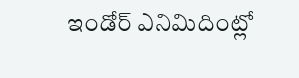ఇండోర్ ఎనిమిదింట్లో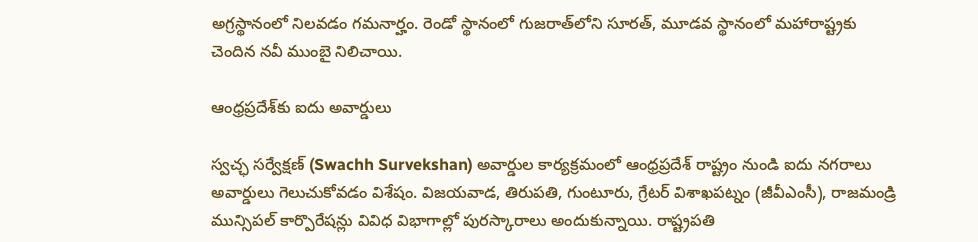అగ్రస్థానంలో నిలవడం గమనార్హం. రెండో స్థానంలో గుజరాత్‌లోని సూరత్, మూడవ స్థానంలో మహారాష్ట్రకు చెందిన నవీ ముంబై నిలిచాయి.

ఆంధ్రప్రదేశ్‌కు ఐదు అవార్డులు

స్వచ్ఛ సర్వేక్షణ్ (Swachh Survekshan) అవార్డుల కార్యక్రమంలో ఆంధ్రప్రదేశ్ రాష్ట్రం నుండి ఐదు నగరాలు అవార్డులు గెలుచుకోవడం విశేషం. విజయవాడ, తిరుపతి, గుంటూరు, గ్రేటర్ విశాఖపట్నం (జీవీఎంసీ), రాజమండ్రి మున్సిపల్ కార్పొరేషన్లు వివిధ విభాగాల్లో పురస్కారాలు అందుకున్నాయి. రాష్ట్రపతి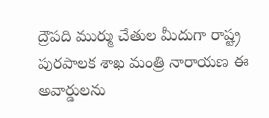ద్రౌపది ముర్ము చేతుల మీదుగా రాష్ట్ర పురపాలక శాఖ మంత్రి నారాయణ ఈ అవార్డులను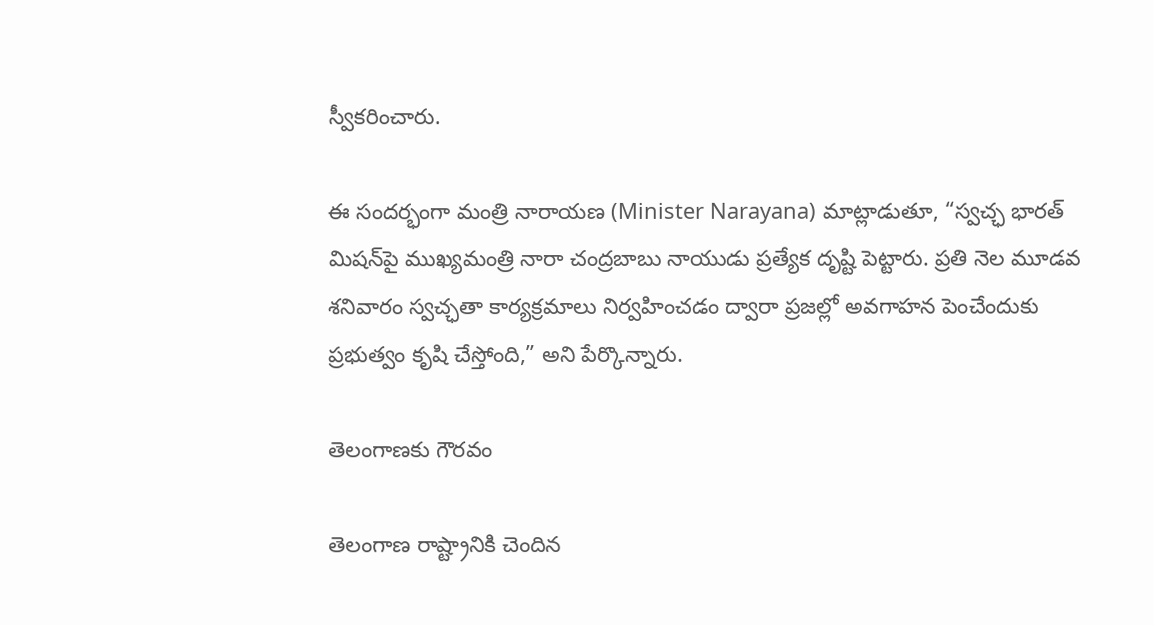స్వీకరించారు.

ఈ సందర్భంగా మంత్రి నారాయణ (Minister Narayana) మాట్లాడుతూ, “స్వచ్ఛ భారత్ మిషన్‌పై ముఖ్యమంత్రి నారా చంద్రబాబు నాయుడు ప్రత్యేక దృష్టి పెట్టారు. ప్రతి నెల మూడవ శనివారం స్వచ్ఛతా కార్యక్రమాలు నిర్వహించడం ద్వారా ప్రజల్లో అవగాహన పెంచేందుకు ప్రభుత్వం కృషి చేస్తోంది,” అని పేర్కొన్నారు.

తెలంగాణకు గౌరవం

తెలంగాణ రాష్ట్రానికి చెందిన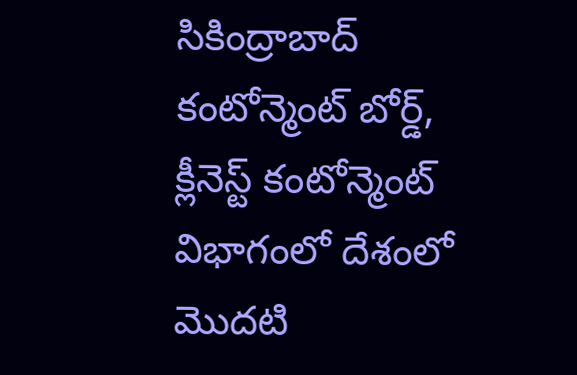సికింద్రాబాద్ కంటోన్మెంట్ బోర్డ్, క్లీనెస్ట్ కంటోన్మెంట్ విభాగంలో దేశంలో మొదటి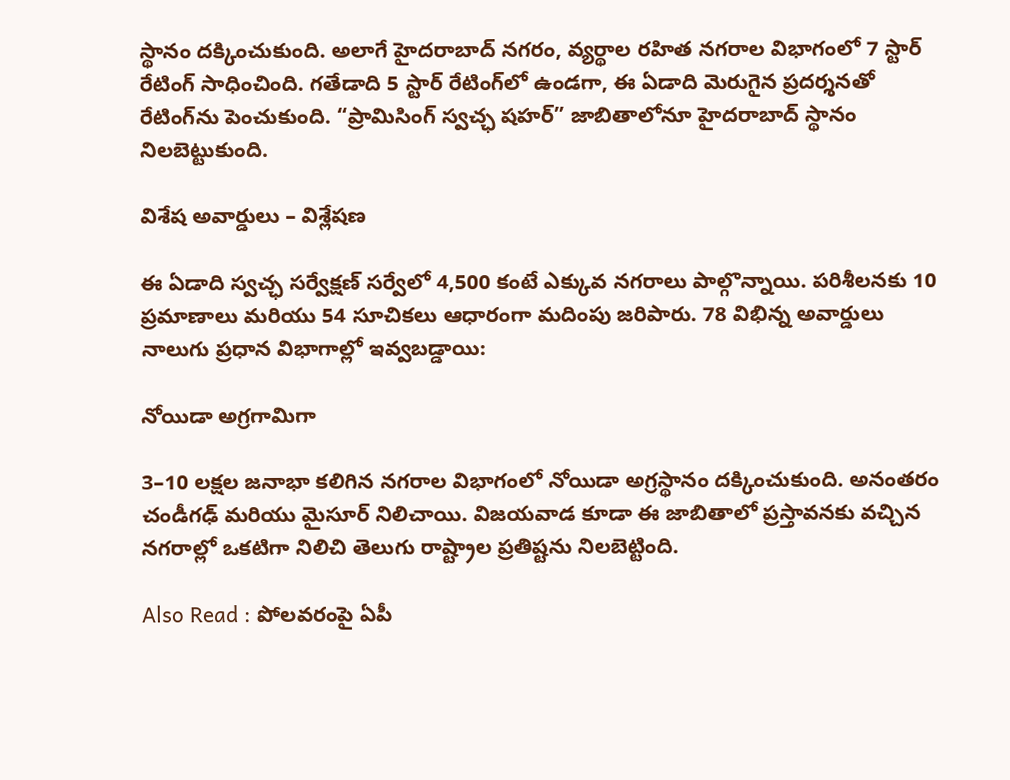స్థానం దక్కించుకుంది. అలాగే హైదరాబాద్ నగరం, వ్యర్థాల రహిత నగరాల విభాగంలో 7 స్టార్ రేటింగ్ సాధించింది. గతేడాది 5 స్టార్ రేటింగ్‌లో ఉండగా, ఈ ఏడాది మెరుగైన ప్రదర్శనతో రేటింగ్‌ను పెంచుకుంది. “ప్రామిసింగ్ స్వచ్ఛ షహర్” జాబితాలోనూ హైదరాబాద్ స్థానం నిలబెట్టుకుంది.

విశేష అవార్డులు – విశ్లేషణ

ఈ ఏడాది స్వచ్ఛ సర్వేక్షణ్ సర్వేలో 4,500 కంటే ఎక్కువ నగరాలు పాల్గొన్నాయి. పరిశీలనకు 10 ప్రమాణాలు మరియు 54 సూచికలు ఆధారంగా మదింపు జరిపారు. 78 విభిన్న అవార్డులు నాలుగు ప్రధాన విభాగాల్లో ఇవ్వబడ్డాయి:

నోయిడా అగ్రగామిగా

3–10 లక్షల జనాభా కలిగిన నగరాల విభాగంలో నోయిడా అగ్రస్థానం దక్కించుకుంది. అనంతరం చండీగఢ్ మరియు మైసూర్ నిలిచాయి. విజయవాడ కూడా ఈ జాబితాలో ప్రస్తావనకు వచ్చిన నగరాల్లో ఒకటిగా నిలిచి తెలుగు రాష్ట్రాల ప్రతిష్టను నిలబెట్టింది.

Also Read : పోల‌వ‌రంపై ఏపీ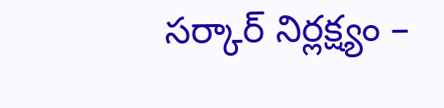స‌ర్కార్ నిర్ల‌క్ష్యం –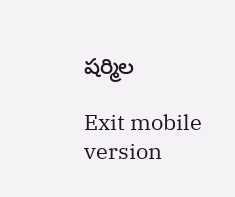ష‌ర్మిల

Exit mobile version